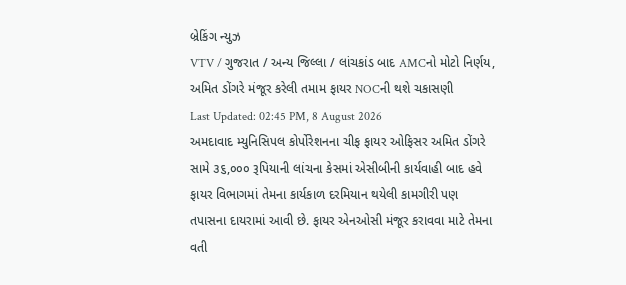બ્રેકિંગ ન્યુઝ
VTV / ગુજરાત / અન્ય જિલ્લા / લાંચકાંડ બાદ AMCનો મોટો નિર્ણય, અમિત ડોંગરે મંજૂર કરેલી તમામ ફાયર NOCની થશે ચકાસણી
Last Updated: 02:45 PM, 8 August 2026
અમદાવાદ મ્યુનિસિપલ કોર્પોરેશનના ચીફ ફાયર ઓફિસર અમિત ડોંગરે સામે ૩૬,૦૦૦ રૂપિયાની લાંચના કેસમાં એસીબીની કાર્યવાહી બાદ હવે ફાયર વિભાગમાં તેમના કાર્યકાળ દરમિયાન થયેલી કામગીરી પણ તપાસના દાયરામાં આવી છે. ફાયર એનઓસી મંજૂર કરાવવા માટે તેમના વતી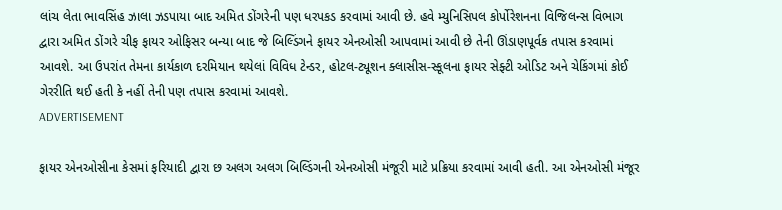લાંચ લેતા ભાવસિંહ ઝાલા ઝડપાયા બાદ અમિત ડોંગરેની પણ ધરપકડ કરવામાં આવી છે. હવે મ્યુનિસિપલ કોર્પોરેશનના વિજિલન્સ વિભાગ દ્વારા અમિત ડોંગરે ચીફ ફાયર ઓફિસર બન્યા બાદ જે બિલ્ડિંગને ફાયર એનઓસી આપવામાં આવી છે તેની ઊંડાણપૂર્વક તપાસ કરવામાં આવશે. આ ઉપરાંત તેમના કાર્યકાળ દરમિયાન થયેલાં વિવિધ ટેન્ડર, હોટલ-ટ્યૂશન ક્લાસીસ-સ્કૂલના ફાયર સેફ્ટી ઓડિટ અને ચેકિંગમાં કોઈ ગેરરીતિ થઈ હતી કે નહીં તેની પણ તપાસ કરવામાં આવશે.
ADVERTISEMENT

ફાયર એનઓસીના કેસમાં ફરિયાદી દ્વારા છ અલગ અલગ બિલ્ડિંગની એનઓસી મંજૂરી માટે પ્રક્રિયા કરવામાં આવી હતી. આ એનઓસી મંજૂર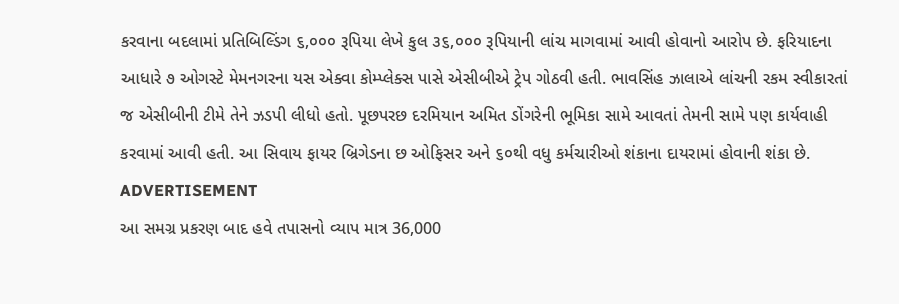કરવાના બદલામાં પ્રતિબિલ્ડિંગ ૬,૦૦૦ રૂપિયા લેખે કુલ ૩૬,૦૦૦ રૂપિયાની લાંચ માગવામાં આવી હોવાનો આરોપ છે. ફરિયાદના આધારે ૭ ઓગસ્ટે મેમનગરના યસ એક્વા કોમ્પ્લેક્સ પાસે એસીબીએ ટ્રેપ ગોઠવી હતી. ભાવસિંહ ઝાલાએ લાંચની રકમ સ્વીકારતાં જ એસીબીની ટીમે તેને ઝડપી લીધો હતો. પૂછપરછ દરમિયાન અમિત ડોંગરેની ભૂમિકા સામે આવતાં તેમની સામે પણ કાર્યવાહી કરવામાં આવી હતી. આ સિવાય ફાયર બ્રિગેડના છ ઓફિસર અને ૬૦થી વધુ કર્મચારીઓ શંકાના દાયરામાં હોવાની શંકા છે.
ADVERTISEMENT
આ સમગ્ર પ્રકરણ બાદ હવે તપાસનો વ્યાપ માત્ર 36,000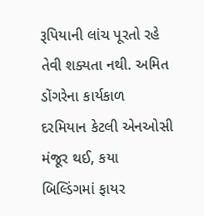રૂપિયાની લાંચ પૂરતો રહે તેવી શક્યતા નથી. અમિત ડોંગરેના કાર્યકાળ દરમિયાન કેટલી એનઓસી મંજૂર થઈ, કયા બિલ્ડિંગમાં ફાયર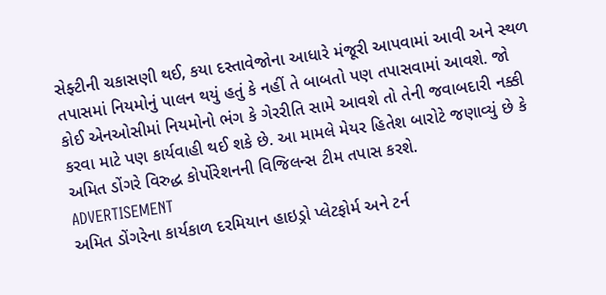સેફ્ટીની ચકાસણી થઈ, કયા દસ્તાવેજોના આધારે મંજૂરી આપવામાં આવી અને સ્થળ તપાસમાં નિયમોનું પાલન થયું હતું કે નહીં તે બાબતો પણ તપાસવામાં આવશે. જો કોઈ એનઓસીમાં નિયમોનો ભંગ કે ગેરરીતિ સામે આવશે તો તેની જવાબદારી નક્કી કરવા માટે પણ કાર્યવાહી થઈ શકે છે. આ મામલે મેયર હિતેશ બારોટે જણાવ્યું છે કે અમિત ડોંગરે વિરુદ્ધ કોર્પોરેશનની વિજિલન્સ ટીમ તપાસ કરશે.
ADVERTISEMENT
અમિત ડોંગરેના કાર્યકાળ દરમિયાન હાઇડ્રો પ્લેટફોર્મ અને ટર્ન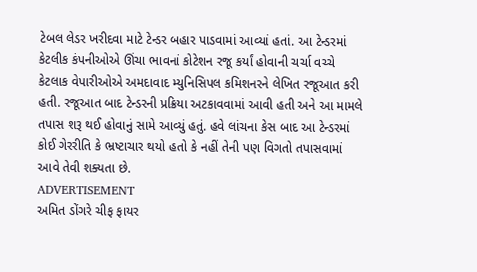ટેબલ લેડર ખરીદવા માટે ટેન્ડર બહાર પાડવામાં આવ્યાં હતાં. આ ટેન્ડરમાં કેટલીક કંપનીઓએ ઊંચા ભાવનાં કોટેશન રજૂ કર્યાં હોવાની ચર્ચા વચ્ચે કેટલાક વેપારીઓએ અમદાવાદ મ્યુનિસિપલ કમિશનરને લેખિત રજૂઆત કરી હતી. રજૂઆત બાદ ટેન્ડરની પ્રક્રિયા અટકાવવામાં આવી હતી અને આ મામલે તપાસ શરૂ થઈ હોવાનું સામે આવ્યું હતું. હવે લાંચના કેસ બાદ આ ટેન્ડરમાં કોઈ ગેરરીતિ કે ભ્રષ્ટાચાર થયો હતો કે નહીં તેની પણ વિગતો તપાસવામાં આવે તેવી શક્યતા છે.
ADVERTISEMENT
અમિત ડોંગરે ચીફ ફાયર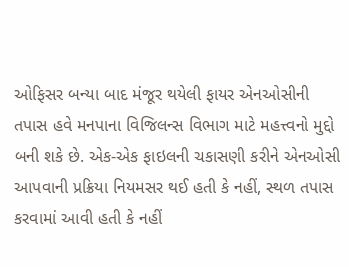ઓફિસર બન્યા બાદ મંજૂર થયેલી ફાયર એનઓસીની તપાસ હવે મનપાના વિજિલન્સ વિભાગ માટે મહત્ત્વનો મુદ્દો બની શકે છે. એક-એક ફાઇલની ચકાસણી કરીને એનઓસી આપવાની પ્રક્રિયા નિયમસર થઈ હતી કે નહીં, સ્થળ તપાસ કરવામાં આવી હતી કે નહીં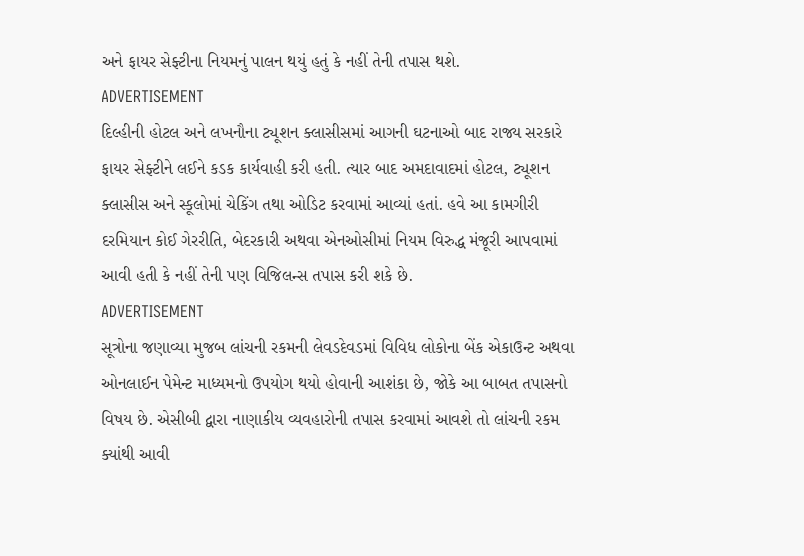અને ફાયર સેફ્ટીના નિયમનું પાલન થયું હતું કે નહીં તેની તપાસ થશે.
ADVERTISEMENT
દિલ્હીની હોટલ અને લખનૌના ટ્યૂશન ક્લાસીસમાં આગની ઘટનાઓ બાદ રાજ્ય સરકારે ફાયર સેફ્ટીને લઈને કડક કાર્યવાહી કરી હતી. ત્યાર બાદ અમદાવાદમાં હોટલ, ટ્યૂશન ક્લાસીસ અને સ્કૂલોમાં ચેકિંગ તથા ઓડિટ કરવામાં આવ્યાં હતાં. હવે આ કામગીરી દરમિયાન કોઈ ગેરરીતિ, બેદરકારી અથવા એનઓસીમાં નિયમ વિરુદ્ધ મંજૂરી આપવામાં આવી હતી કે નહીં તેની પણ વિજિલન્સ તપાસ કરી શકે છે.
ADVERTISEMENT
સૂત્રોના જણાવ્યા મુજબ લાંચની રકમની લેવડદેવડમાં વિવિધ લોકોના બેંક એકાઉન્ટ અથવા ઓનલાઈન પેમેન્ટ માધ્યમનો ઉપયોગ થયો હોવાની આશંકા છે, જોકે આ બાબત તપાસનો વિષય છે. એસીબી દ્વારા નાણાકીય વ્યવહારોની તપાસ કરવામાં આવશે તો લાંચની રકમ ક્યાંથી આવી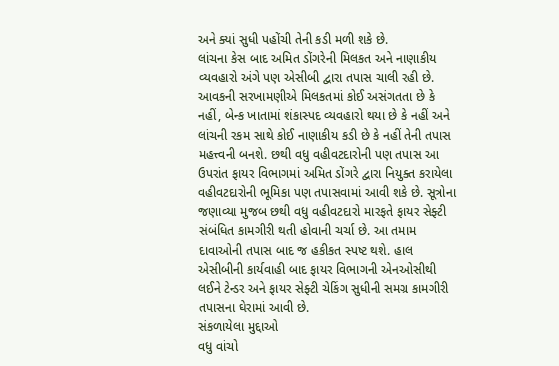અને ક્યાં સુધી પહોંચી તેની કડી મળી શકે છે.
લાંચના કેસ બાદ અમિત ડોંગરેની મિલકત અને નાણાકીય વ્યવહારો અંગે પણ એસીબી દ્વારા તપાસ ચાલી રહી છે. આવકની સરખામણીએ મિલકતમાં કોઈ અસંગતતા છે કે નહીં, બેન્ક ખાતામાં શંકાસ્પદ વ્યવહારો થયા છે કે નહીં અને લાંચની રકમ સાથે કોઈ નાણાકીય કડી છે કે નહીં તેની તપાસ મહત્ત્વની બનશે. છથી વધુ વહીવટદારોની પણ તપાસ આ ઉપરાંત ફાયર વિભાગમાં અમિત ડોંગરે દ્વારા નિયુક્ત કરાયેલા વહીવટદારોની ભૂમિકા પણ તપાસવામાં આવી શકે છે. સૂત્રોના જણાવ્યા મુજબ છથી વધુ વહીવટદારો મારફતે ફાયર સેફ્ટી સંબંધિત કામગીરી થતી હોવાની ચર્ચા છે. આ તમામ દાવાઓની તપાસ બાદ જ હકીકત સ્પષ્ટ થશે. હાલ એસીબીની કાર્યવાહી બાદ ફાયર વિભાગની એનઓસીથી લઈને ટેન્ડર અને ફાયર સેફ્ટી ચેકિંગ સુધીની સમગ્ર કામગીરી તપાસના ઘેરામાં આવી છે.
સંકળાયેલા મુદ્દાઓ
વધુ વાંચો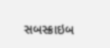સબસ્ક્રાઇબ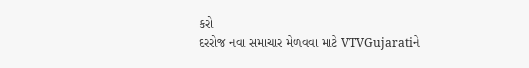કરો
દરરોજ નવા સમાચાર મેળવવા માટે VTVGujaratiને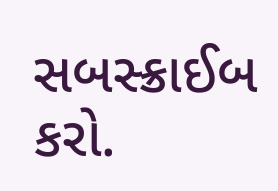સબસ્ક્રાઈબ કરો.